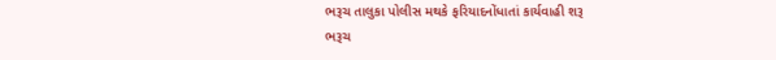ભરૂચ તાલુકા પોલીસ મથકે ફરિયાદનોંધાતાં કાર્યવાહી શરૂ
ભરૂચ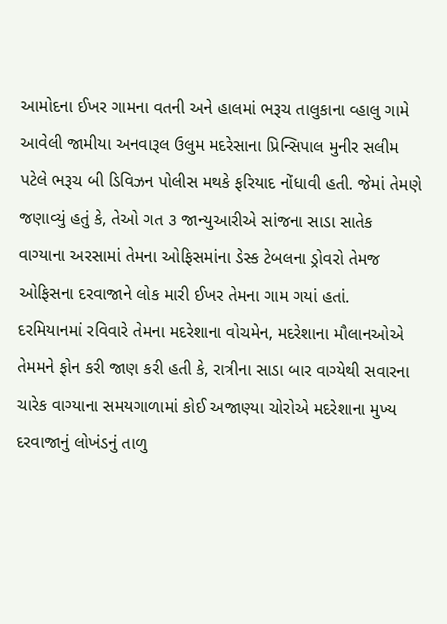આમોદના ઈખર ગામના વતની અને હાલમાં ભરૂચ તાલુકાના વ્હાલુ ગામે આવેલી જામીયા અનવારૂલ ઉલુમ મદરેસાના પ્રિન્સિપાલ મુનીર સલીમ પટેલે ભરૂચ બી ડિવિઝન પોલીસ મથકે ફરિયાદ નોંધાવી હતી. જેમાં તેમણે જણાવ્યું હતું કે, તેઓ ગત ૩ જાન્યુઆરીએ સાંજના સાડા સાતેક વાગ્યાના અરસામાં તેમના ઓફિસમાંના ડેસ્ક ટેબલના ડ્રોવરો તેમજ ઓફિસના દરવાજાને લોક મારી ઈખર તેમના ગામ ગયાં હતાં.
દરમિયાનમાં રવિવારે તેમના મદરેશાના વોચમેન, મદરેશાના મૌલાનઓએ તેમમને ફોન કરી જાણ કરી હતી કે, રાત્રીના સાડા બાર વાગ્યેથી સવારના ચારેક વાગ્યાના સમયગાળામાં કોઈ અજાણ્યા ચોરોએ મદરેશાના મુખ્ય દરવાજાનું લોખંડનું તાળુ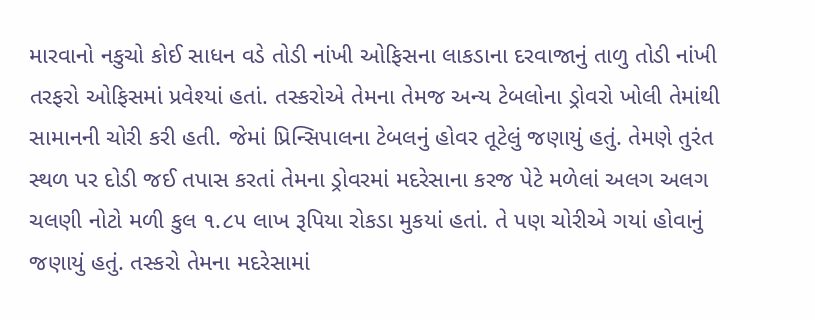મારવાનો નકુચો કોઈ સાધન વડે તોડી નાંખી ઓફિસના લાકડાના દરવાજાનું તાળુ તોડી નાંખી તરફરો ઓફિસમાં પ્રવેશ્યાં હતાં. તસ્કરોએ તેમના તેમજ અન્ય ટેબલોના ડ્રોવરો ખોલી તેમાંથી સામાનની ચોરી કરી હતી. જેમાં પ્રિન્સિપાલના ટેબલનું હોવર તૂટેલું જણાયું હતું. તેમણે તુરંત સ્થળ પર દોડી જઈ તપાસ કરતાં તેમના ડ્રોવરમાં મદરેસાના કરજ પેટે મળેલાં અલગ અલગ ચલણી નોટો મળી કુલ ૧.૮૫ લાખ રૂપિયા રોકડા મુકયાં હતાં. તે પણ ચોરીએ ગયાં હોવાનું જણાયું હતું. તસ્કરો તેમના મદરેસામાં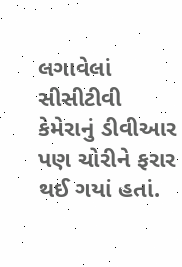લગાવેલાં સીસીટીવી કેમેરાનું ડીવીઆર પણ ચોરીને ફરાર થઈ ગયાં હતાં.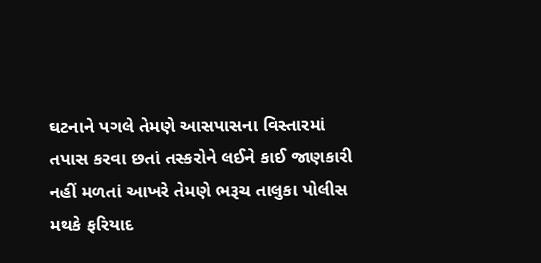ઘટનાને પગલે તેમણે આસપાસના વિસ્તારમાં તપાસ કરવા છતાં તસ્કરોને લઈને કાઈ જાણકારી નહીં મળતાં આખરે તેમણે ભરૂચ તાલુકા પોલીસ મથકે ફરિયાદ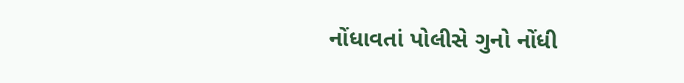નોંધાવતાં પોલીસે ગુનો નોંધી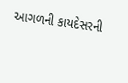આગળની કાયદેસરની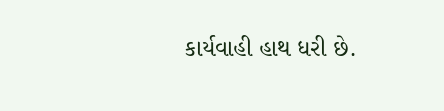કાર્યવાહી હાથ ધરી છે.